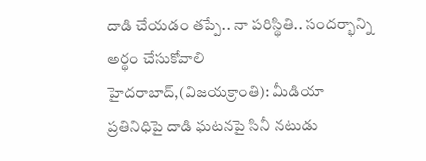దాడి చేయడం తప్పే.. నా పరిస్థితి.. సందర్భాన్ని అర్థం చేసుకోవాలి
హైదరాబాద్,(విజయక్రాంతి): మీడియా ప్రతినిధిపై దాడి ఘటనపై సినీ నటుడు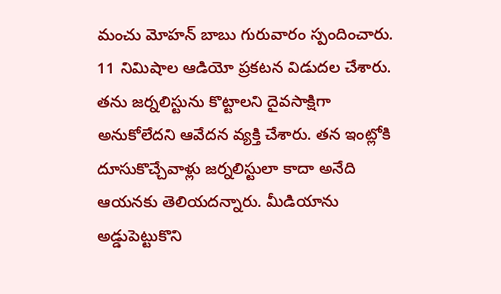మంచు మోహన్ బాబు గురువారం స్పందించారు. 11 నిమిషాల ఆడియో ప్రకటన విడుదల చేశారు. తను జర్నలిస్టును కొట్టాలని దైవసాక్షిగా అనుకోలేదని ఆవేదన వ్యక్తి చేశారు. తన ఇంట్లోకి దూసుకొచ్చేవాళ్లు జర్నలిస్టులా కాదా అనేది ఆయనకు తెలియదన్నారు. మీడియాను అడ్డుపెట్టుకొని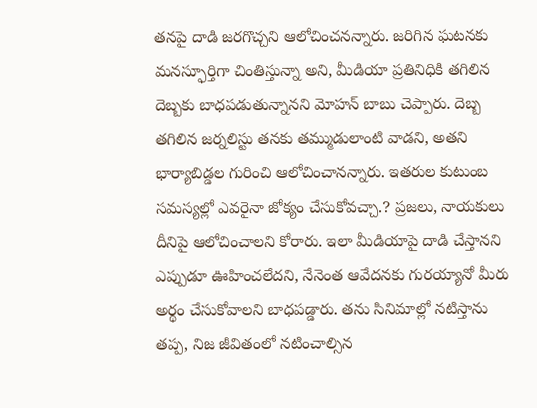తనపై దాడి జరగొచ్చని ఆలోచించనన్నారు. జరిగిన ఘటనకు మనస్ఫూర్తిగా చింతిస్తున్నా అని, మీడియా ప్రతినిధికి తగిలిన దెబ్బకు బాధపడుతున్నానని మోహన్ బాబు చెప్పారు. దెబ్బ తగిలిన జర్నలిస్టు తనకు తమ్ముడులాంటి వాడని, అతని భార్యాబిడ్డల గురించి ఆలోచించానన్నారు. ఇతరుల కుటుంబ సమస్యల్లో ఎవరైనా జోక్యం చేసుకోవచ్చా.? ప్రజలు, నాయకులు దీనిపై ఆలోచించాలని కోరారు. ఇలా మీడియాపై దాడి చేస్తానని ఎప్పుడూ ఊహించలేదని, నేనెంత ఆవేదనకు గురయ్యానో మీరు అర్థం చేసుకోవాలని బాధపడ్డారు. తను సినిమాల్లో నటిస్తాను తప్ప, నిజ జీవితంలో నటించాల్సిన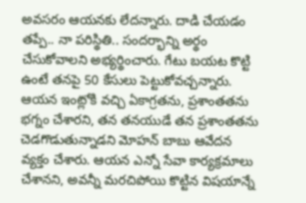అవసరం ఆయనకు లేదన్నారు. దాడి చేయడం తప్పే.. నా పరిస్థితి.. సందర్భాన్ని అర్థం చేసుకోవాలని అభ్యర్థించారు. గేటు బయట కొట్టి ఉంటే తనపై 50 కేసులు పెట్టుకోవచ్చన్నారు. ఆయన ఇంట్లోకి వచ్చి ఏకాగ్రతను, ప్రశాంతతను భగ్నం చేశారని, తన తనయుడే తన ప్రశాంతతను చెడగొడుతున్నాడని మోహన్ బాబు ఆవేదన వ్యక్తం చేశారు. ఆయన ఎన్నో సేవా కార్యక్రమాలు చేశానని, అవన్నీ మరచిపోయి కొట్టిన విషయాన్నే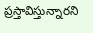ప్రస్తావిస్తున్నారని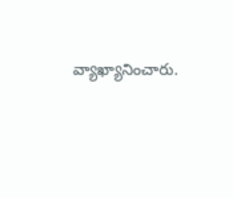వ్యాఖ్యానించారు.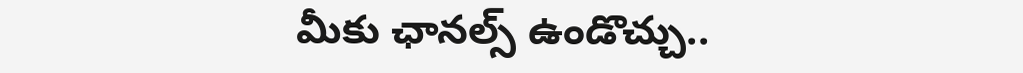మీకు ఛానల్స్ ఉండొచ్చు..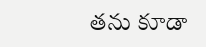తను కూడా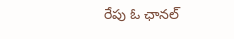రేపు ఓ ఛానల్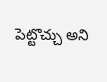పెట్టొచ్చు అని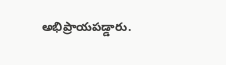అభిప్రాయపడ్డారు.